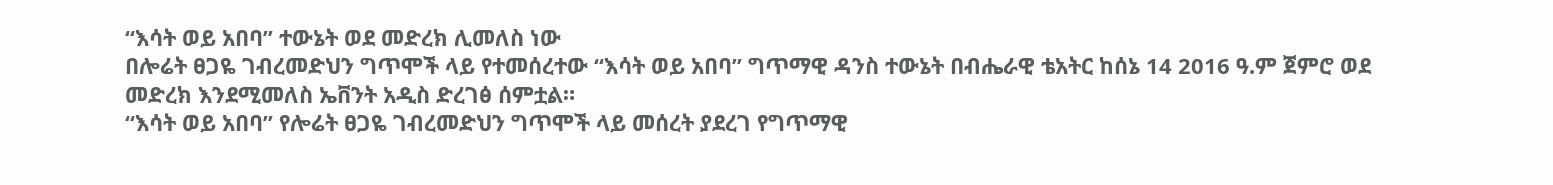“እሳት ወይ አበባ” ተውኔት ወደ መድረክ ሊመለስ ነው
በሎሬት ፀጋዬ ገብረመድህን ግጥሞች ላይ የተመሰረተው “እሳት ወይ አበባ” ግጥማዊ ዳንስ ተውኔት በብሔራዊ ቴአትር ከሰኔ 14 2016 ዓ.ም ጀምሮ ወደ መድረክ እንደሚመለስ ኤቨንት አዲስ ድረገፅ ሰምቷል።
“እሳት ወይ አበባ” የሎሬት ፀጋዬ ገብረመድህን ግጥሞች ላይ መሰረት ያደረገ የግጥማዊ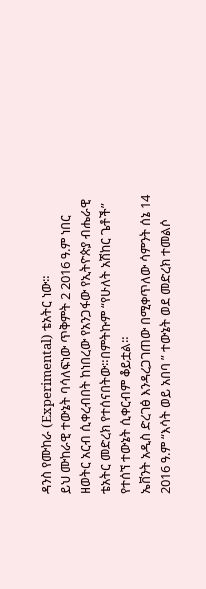ዳንስ የሙከራ (Experimental) ቴአትር ነው።
ይህ ሙከራዊ ተውኔት ባሳለፍነው ጥቅምት 2 2016 ዓ.ም ነበር ዘወትር አርብ ሲቀረብበት ከነበረው የአንጋፋው የኢትዮጵያ ብሔራዊ ቴአትር መድረክ የተሰናበትው።በምትኩም “የሁለት አሽከር ጌቶች” የተሰኘ ተውኔት ሲቀርብም ቆይቷል።
ኤቨንት አዲስ ድረገፅ እንዳረጋገጠው በሚቀጥለው ሳምንት ሰኔ 14 2016 ዓ.ም “እሳት ወይ አበባ ” ተውኔት ወደ መድረክ ተመልሶ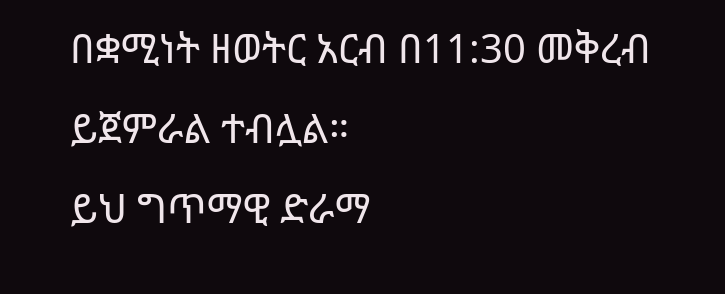በቋሚነት ዘወትር አርብ በ11:30 መቅረብ ይጀምራል ተብሏል።
ይህ ግጥማዊ ድራማ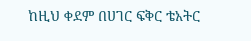ከዚህ ቀደም በሀገር ፍቅር ቴአትር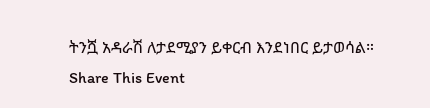ትንሿ አዳራሽ ለታደሚያን ይቀርብ እንደነበር ይታወሳል።
Share This Event